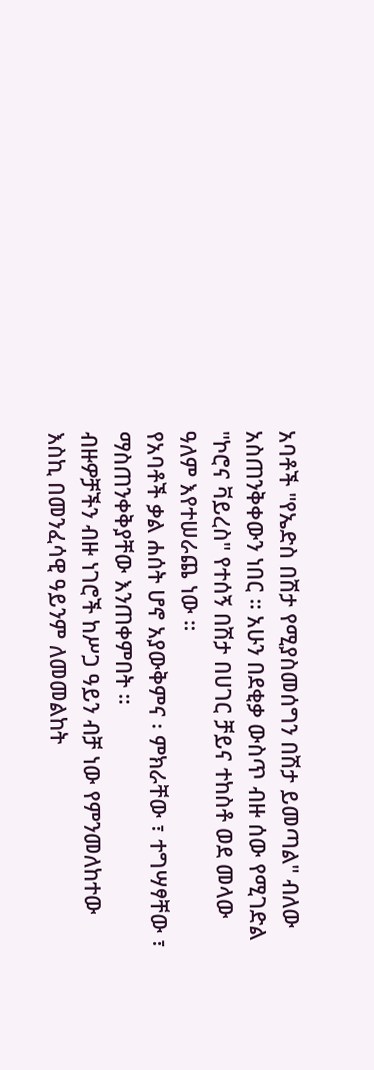አባቶች "የኤድስ በሽታ የሚያስመሰግን በሽታ ይመጣል" ብለው አስጠንቅቀውን ነበር ። አሁን በደቂቃ ውስጥ ብዙ ሰው የሚገድል "ኮሮና ቫይረስ" የተሰኝ በሽታ በሀገር ቻይና ተከስቶ ወደ መላው ዓለም እየተሠራጨ ነው ።
የአባቶች ቃል ሐሰት ሆኖ አያውቅምና ፡ ምክራቸው ፣ ተግሣፃቸው ፣ ማስጠንቀቅያቸው እንጠቀምበት ።
ብዙዎቻችን ብዙ ነገሮች ከሥጋ ዓይን ብቻ ነው የምንመለከተው እስኪ በመንፈሳዊ ዓይንም ለመመልከት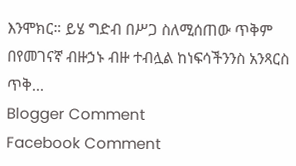እንሞክር። ይሄ ግድብ በሥጋ ስለሚሰጠው ጥቅም በየመገናኛ ብዙኃኑ ብዙ ተብሏል ከነፍሳችንንስ አንጻርስ ጥቅ...
Blogger Comment
Facebook Comment